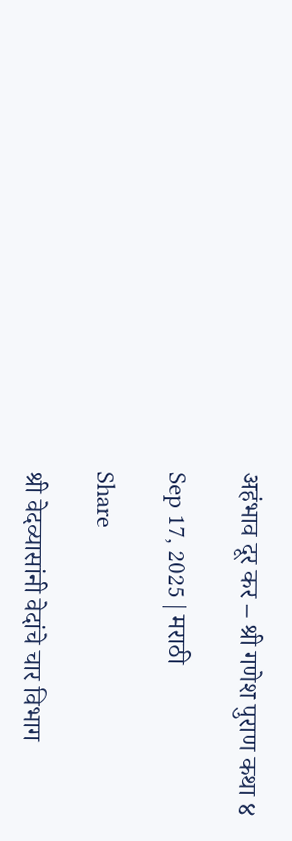अहंभाव दूर कर – श्री गणेश पुराण कथा ४

Sep 17, 2025 | मराठी

Share

श्री वेदव्यासांनी वेदांचे चार विभाग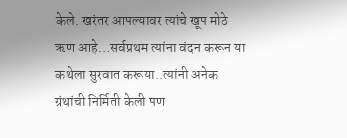केले. खरंतर आपल्यावर त्यांचे खूप मोठे ऋण आहे…सर्वप्रथम त्यांना वंदन करून या कथेला सुरवात करूया..त्यांनी अनेक ग्रंथांची निर्मिती केली पण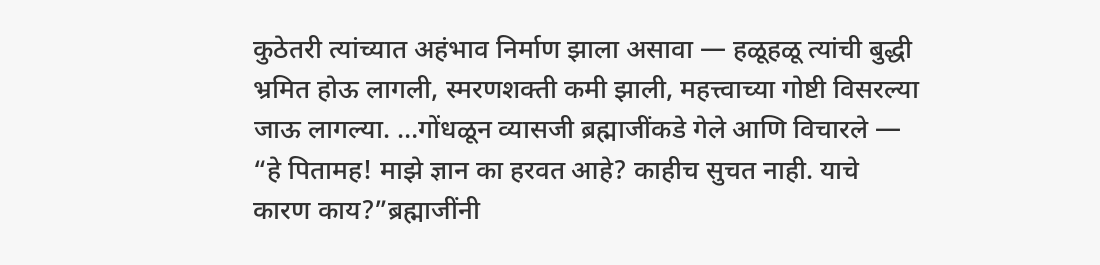कुठेतरी त्यांच्यात अहंभाव निर्माण झाला असावा — हळूहळू त्यांची बुद्धी भ्रमित होऊ लागली, स्मरणशक्ती कमी झाली, महत्त्वाच्या गोष्टी विसरल्या जाऊ लागल्या. …गोंधळून व्यासजी ब्रह्माजींकडे गेले आणि विचारले — “हे पितामह! माझे ज्ञान का हरवत आहे? काहीच सुचत नाही. याचे कारण काय?”ब्रह्माजींनी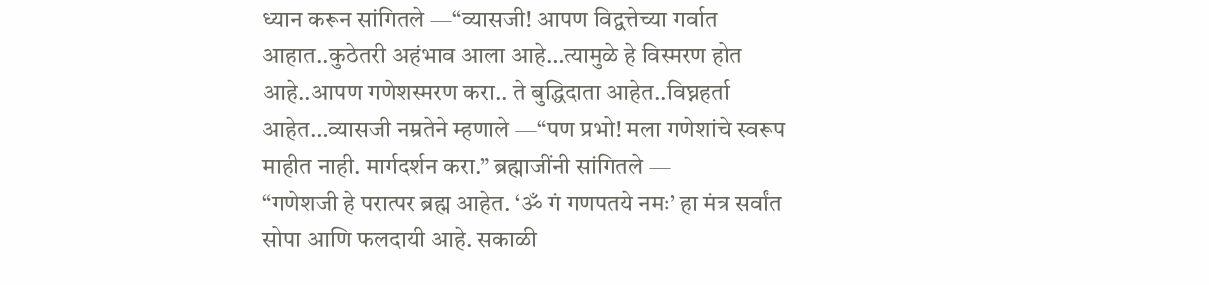ध्यान करून सांगितले —“व्यासजी! आपण विद्वत्तेच्या गर्वात आहात..कुठेतरी अहंभाव आला आहे…त्यामुळे हे विस्मरण होत आहे..आपण गणेशस्मरण करा.. ते बुद्धिदाता आहेत..विघ्नहर्ता आहेत…व्यासजी नम्रतेने म्हणाले —“पण प्रभो! मला गणेशांचे स्वरूप माहीत नाही. मार्गदर्शन करा.” ब्रह्माजींनी सांगितले —
“गणेशजी हे परात्पर ब्रह्म आहेत. ‘ॐ गं गणपतये नमः’ हा मंत्र सर्वांत सोपा आणि फलदायी आहे. सकाळी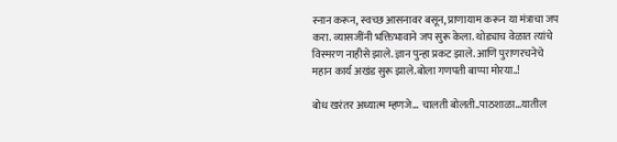स्नान करून, स्वच्छ आसनावर बसून, प्राणायाम करून या मंत्राचा जप करा. व्यासजींनी भक्तिभावाने जप सुरू केला. थोड्याच वेळात त्यांचे विस्मरण नाहीसे झाले. ज्ञान पुन्हा प्रकट झाले. आणि पुराणरचनेचे महान कार्य अखंड सुरू झाले.बोला गणपती बाप्पा मोरया..!

बोध खरंतर अध्यात्म म्हणजे… चालती बोलती..पाठशाळा…यातील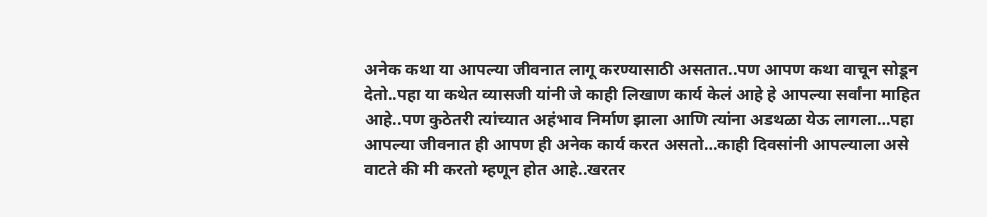अनेक कथा या आपल्या जीवनात लागू करण्यासाठी असतात..पण आपण कथा वाचून सोडून देतो..पहा या कथेत व्यासजी यांनी जे काही लिखाण कार्य केलं आहे हे आपल्या सर्वांना माहित आहे..पण कुठेतरी त्यांच्यात अहंभाव निर्माण झाला आणि त्यांना अडथळा येऊ लागला…पहा आपल्या जीवनात ही आपण ही अनेक कार्य करत असतो…काही दिवसांनी आपल्याला असे वाटते की मी करतो म्हणून होत आहे..खरतर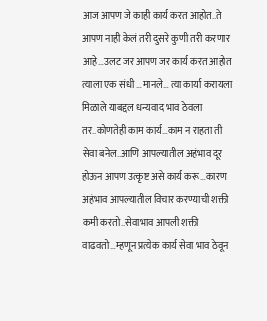आज आपण जे काही कार्य करत आहोत..ते आपण नाही केलं तरी दुसरे कुणी तरी करणार आहे…उलट जर आपण जर कार्य करत आहोत त्याला एक संधी …मानले… त्या कार्या करायला मिळाले याबद्दल धन्यवाद भाव ठेवला तर..कोणतेही काम कार्य…काम न राहता ती सेवा बनेल..आणि आपल्यातील अहंभाव दूर होऊन आपण उत्कृष्ट असे कार्य करू…कारण अहंभाव आपल्यातील विचार करण्याची शक्ती कमी करतो..सेवाभाव आपली शक्ती वाढवतो…म्हणून प्रत्येक कार्य सेवा भाव ठेवून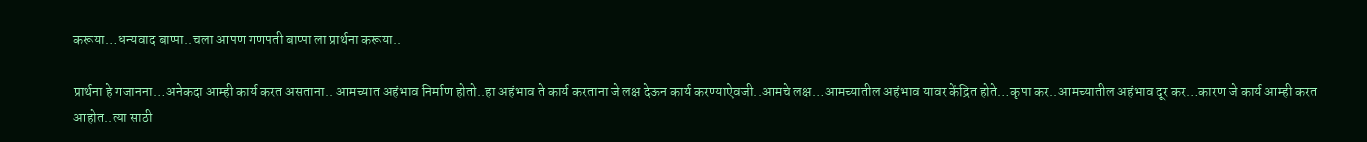करूया…धन्यवाद बाप्पा..चला आपण गणपती बाप्पा ला प्रार्थना करूया..

प्रार्थना हे गजानना…अनेकदा आम्ही कार्य करत असताना.. आमच्यात अहंभाव निर्माण होतो..हा अहंभाव ते कार्य करताना जे लक्ष देऊन कार्य करण्याऐवजी..आमचे लक्ष…आमच्यातील अहंभाव यावर केंद्रित होते…कृपा कर..आमच्यातील अहंभाव दूर कर…कारण जे कार्य आम्ही करत आहोत..त्या साठी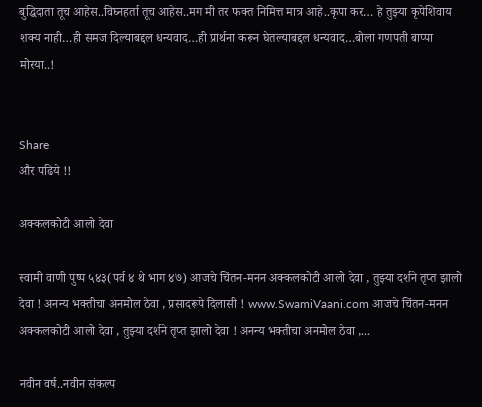बुद्धिदाता तूच आहेस..विघ्नहर्ता तूच आहेस..मग मी तर फक्त निमित्त मात्र आहे..कृपा कर… हे तुझ्या कृपेशिवाय शक्य नाही…ही समज दिल्याबद्दल धन्यवाद…ही प्रार्थना करून घेतल्याबद्दल धन्यवाद…बोला गणपती बाप्पा मोरया..!


Share
और पढिये !!

अक्कलकोटी आलो देवा

स्वामी वाणी पुष्प ५४३(पर्व ४ थे भाग ४७) आजचे चिंतन-मनन अक्कलकोटी आलो देवा , तुझ्या दर्शने तृप्त झालो देवा ! अनन्य भक्तीचा अनमोल ठेवा , प्रसादरूपे दिलासी ! www.SwamiVaani.com आजचे चिंतन-मनन अक्कलकोटी आलो देवा , तुझ्या दर्शने तृप्त झालो देवा ! अनन्य भक्तीचा अनमोल ठेवा ,...

नवीन वर्ष..नवीन संकल्प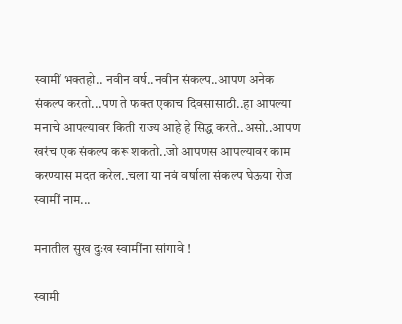स्वामीं भक्तहो.. नवीन वर्ष..नवीन संकल्प..आपण अनेक संकल्प करतो...पण ते फक्त एकाच दिवसासाठी..हा आपल्या मनाचे आपल्यावर किती राज्य आहे हे सिद्ध करते..असो..आपण खरंच एक संकल्प करू शकतो..जो आपणस आपल्यावर काम करण्यास मदत करेल..चला या नवं वर्षाला संकल्प घेऊया रोज स्वामीं नाम...

मनातील सुख दुःख स्वामींना सांगावे !

स्वामी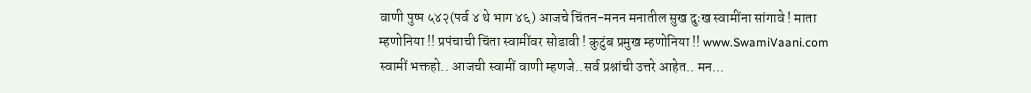वाणी पुष्प ५४२(पर्व ४ थे भाग ४६) आजचे चिंतन-मनन मनातील सुख दुःख स्वामींना सांगावे ! माता म्हणोनिया !! प्रपंचाची चिंता स्वामींवर सोडावी ! कुटुंब प्रमुख म्हणोनिया !! www.SwamiVaani.com स्वामीं भक्तहो.. आजची स्वामीं वाणी म्हणजे..सर्व प्रश्नांची उत्तरे आहेत.. मन...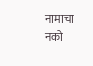नामाचा नको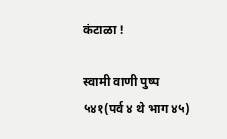कंटाळा !

स्वामी वाणी पुष्प ५४१(पर्व ४ थे भाग ४५)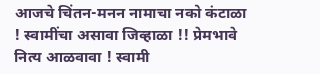आजचे चिंतन-मनन नामाचा नको कंटाळा ! स्वामींचा असावा जिव्हाळा !! प्रेमभावे नित्य आळवावा ! स्वामी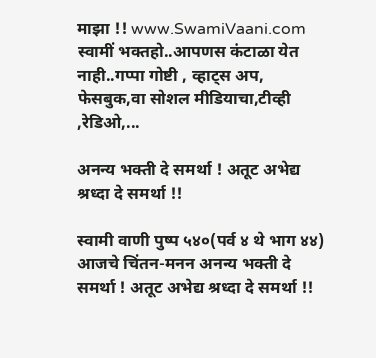माझा !! www.SwamiVaani.com स्वामीं भक्तहो..आपणस कंटाळा येत नाही..गप्पा गोष्टी , व्हाट्स अप, फेसबुक,वा सोशल मीडियाचा,टीव्ही ,रेडिओ,...

अनन्य भक्ती दे समर्था ! अतूट अभेद्य श्रध्दा दे समर्था !!

स्वामी वाणी पुष्प ५४०(पर्व ४ थे भाग ४४) आजचे चिंतन-मनन अनन्य भक्ती दे समर्था ! अतूट अभेद्य श्रध्दा दे समर्था !!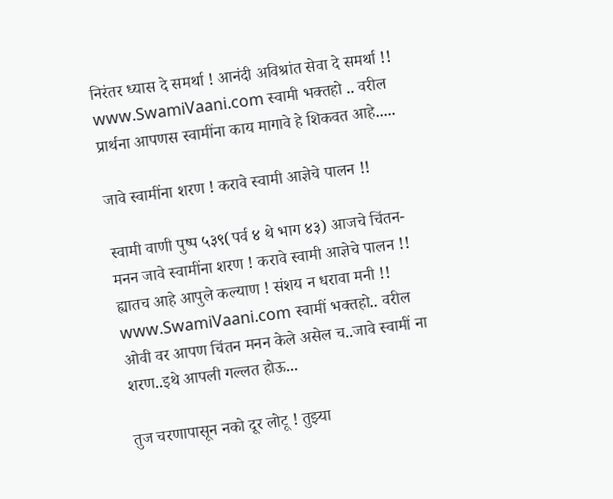निरंतर ध्यास दे समर्था ! आनंदी अविश्रांत सेवा दे समर्था !! www.SwamiVaani.com स्वामी भक्तहो .. वरील प्रार्थना आपणस स्वामींना काय मागावे हे शिकवत आहे.....

जावे स्वामींना शरण ! करावे स्वामी आज्ञेचे पालन !!

स्वामी वाणी पुष्प ५३९(पर्व ४ थे भाग ४३) आजचे चिंतन-मनन जावे स्वामींना शरण ! करावे स्वामी आज्ञेचे पालन !! ह्यातच आहे आपुले कल्याण ! संशय न धरावा मनी !! www.SwamiVaani.com स्वामीं भक्तहो.. वरील ओवी वर आपण चिंतन मनन केले असेल च..जावे स्वामीं ना शरण..इथे आपली गल्लत होऊ...

तुज चरणापासून नको दूर लोटू ! तुझ्या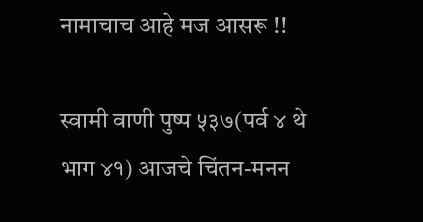नामाचाच आहे मज आसरू !!

स्वामी वाणी पुष्प ५३७(पर्व ४ थे भाग ४१) आजचे चिंतन-मनन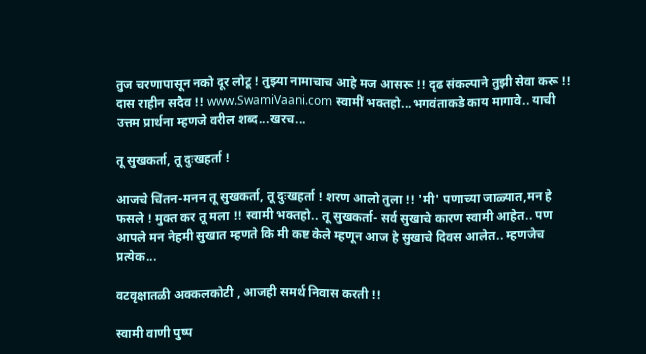तुज चरणापासून नको दूर लोटू ! तुझ्या नामाचाच आहे मज आसरू !! दृढ संकल्पाने तुझी सेवा करू !! दास राहीन सदैव !! www.SwamiVaani.com स्वामीं भक्तहो...भगवंताकडे काय मागावे.. याची उत्तम प्रार्थना म्हणजे वरील शब्द...खरच...

तू सुखकर्ता, तू दुःखहर्ता !

आजचे चिंतन-मनन तू सुखकर्ता, तू दुःखहर्ता ! शरण आलो तुला !! 'मी' पणाच्या जाळ्यात,मन हे फसले ! मुक्त कर तू मला !! स्वामी भक्तहो.. तू सुखकर्ता- सर्व सुखाचे कारण स्वामी आहेत.. पण आपले मन नेहमी सुखात म्हणते कि मी कष्ट केले म्हणून आज हे सुखाचे दिवस आलेत.. म्हणजेच प्रत्येक...

वटवृक्षातळी अक्कलकोटी , आजही समर्थ निवास करती !!

स्वामी वाणी पुष्प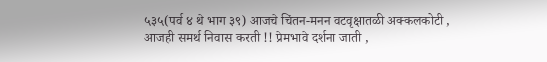५३५(पर्व ४ थे भाग ३९) आजचे चिंतन-मनन वटवृक्षातळी अक्कलकोटी , आजही समर्थ निवास करती !! प्रेमभावे दर्शना जाती ,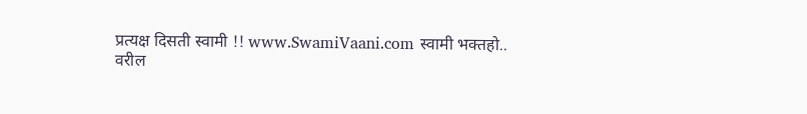प्रत्यक्ष दिसती स्वामी !! www.SwamiVaani.com स्वामी भक्तहो.. वरील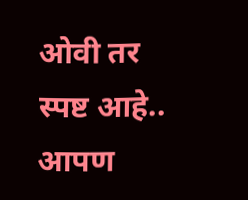ओवी तर स्पष्ट आहे.. आपण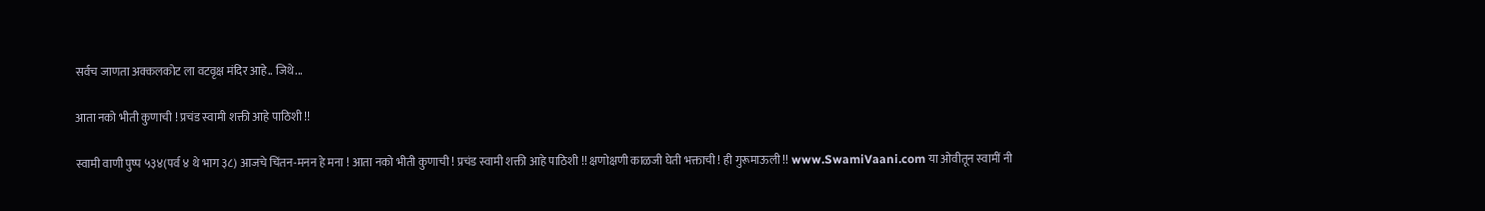सर्वच जाणता अक्कलकोट ला वटवृक्ष मंदिर आहे.. जिथे...

आता नको भीती कुणाची ! प्रचंड स्वामी शक्ती आहे पाठिशी !!

स्वामी वाणी पुष्प ५३४(पर्व ४ थे भाग ३८) आजचे चिंतन-मनन हे मना ! आता नको भीती कुणाची ! प्रचंड स्वामी शक्ती आहे पाठिशी !! क्षणोक्षणी काळजी घेती भक्ताची ! ही गुरूमाऊली !! www.SwamiVaani.com या ओवीतून स्वामीं नी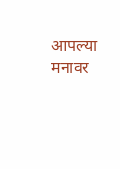आपल्या मनावर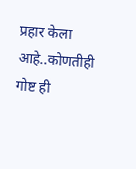प्रहार केला आहे..कोणतीही गोष्ट ही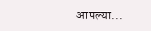आपल्या...